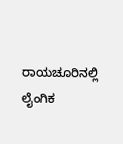ರಾಯಚೂರಿನಲ್ಲಿ ಲೈಂಗಿಕ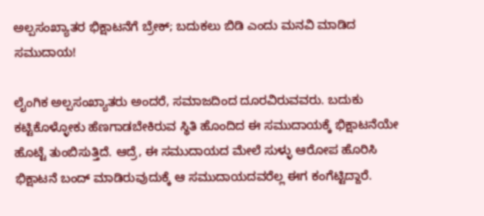ಅಲ್ಪಸಂಖ್ಯಾತರ ಭಿಕ್ಷಾಟನೆಗೆ ಬ್ರೇಕ್; ಬದುಕಲು ಬಿಡಿ ಎಂದು ಮನವಿ ಮಾಡಿದ ಸಮುದಾಯ!

ಲೈಂಗಿಕ ಅಲ್ಪಸಂಖ್ಯಾತರು ಅಂದರೆ, ಸಮಾಜದಿಂದ ದೂರವಿರುವವರು. ಬದುಕು ಕಟ್ಟಿಕೊಳ್ಳೋಕು ಹೆಣಗಾಡಬೇಕಿರುವ ಸ್ಥಿತಿ ಹೊಂದಿದ ಈ ಸಮುದಾಯಕ್ಕೆ ಭಿಕ್ಷಾಟನೆಯೇ ಹೊಟ್ಟೆ ತುಂಬಿಸುತ್ತಿದೆ. ಆದ್ರೆ, ಈ ಸಮುದಾಯದ ಮೇಲೆ ಸುಳ್ಳು ಆರೋಪ ಹೊರಿಸಿ ಭಿಕ್ಷಾಟನೆ ಬಂದ್ ಮಾಡಿರುವುದುಕ್ಕೆ ಆ ಸಮುದಾಯದವರೆಲ್ಲ ಈಗ ಕಂಗೆಟ್ಟಿದ್ದಾರೆ.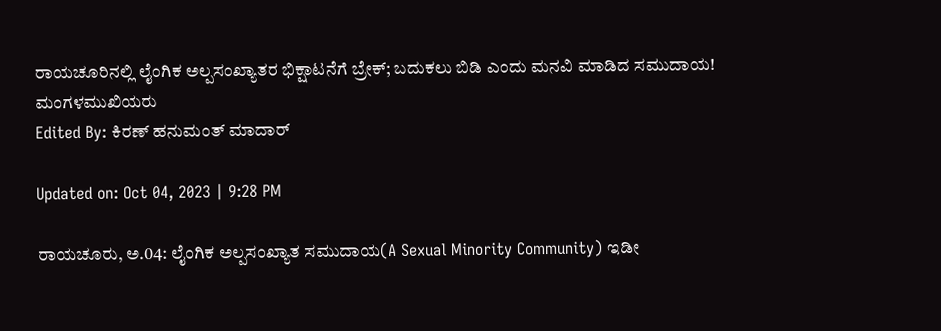ರಾಯಚೂರಿನಲ್ಲಿ ಲೈಂಗಿಕ ಅಲ್ಪಸಂಖ್ಯಾತರ ಭಿಕ್ಷಾಟನೆಗೆ ಬ್ರೇಕ್; ಬದುಕಲು ಬಿಡಿ ಎಂದು ಮನವಿ ಮಾಡಿದ ಸಮುದಾಯ!
ಮಂಗಳಮುಖಿಯರು
Edited By: ಕಿರಣ್ ಹನುಮಂತ್ ಮಾದಾರ್

Updated on: Oct 04, 2023 | 9:28 PM

ರಾಯಚೂರು, ಅ.04: ಲೈಂಗಿಕ ಅಲ್ಪಸಂಖ್ಯಾತ ಸಮುದಾಯ(A Sexual Minority Community) ಇಡೀ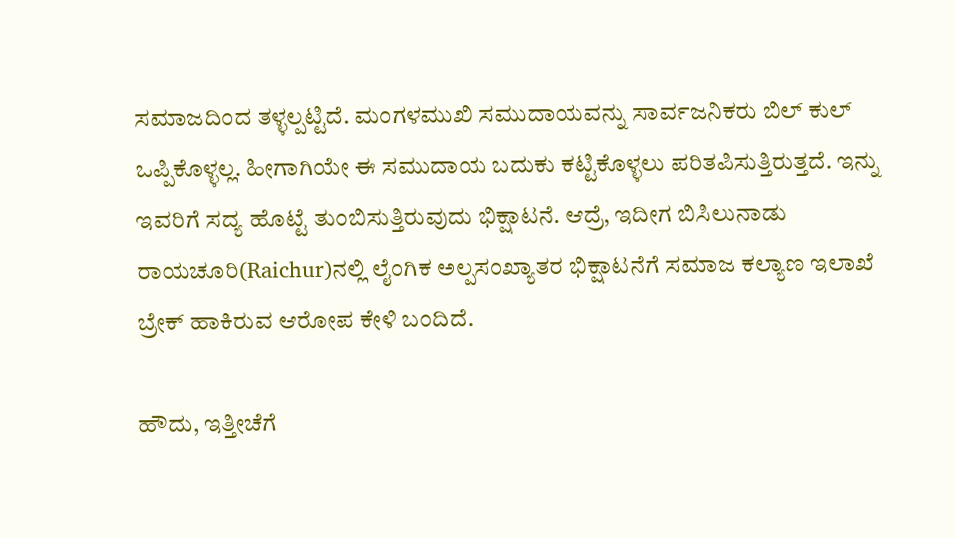ಸಮಾಜದಿಂದ ತಳ್ಳಲ್ಪಟ್ಟಿದೆ. ಮಂಗಳಮುಖಿ ಸಮುದಾಯವನ್ನು ಸಾರ್ವಜನಿಕರು ಬಿಲ್ ಕುಲ್ ಒಪ್ಪಿಕೊಳ್ಳಲ್ಲ. ಹೀಗಾಗಿಯೇ ಈ ಸಮುದಾಯ ಬದುಕು ಕಟ್ಟಿಕೊಳ್ಳಲು ಪರಿತಪಿಸುತ್ತಿರುತ್ತದೆ. ಇನ್ನು ಇವರಿಗೆ ಸದ್ಯ ಹೊಟ್ಟೆ ತುಂಬಿಸುತ್ತಿರುವುದು ಭಿಕ್ಷಾಟನೆ. ಆದ್ರೆ, ಇದೀಗ ಬಿಸಿಲುನಾಡು ರಾಯಚೂರಿ(Raichur)ನಲ್ಲಿ ಲೈಂಗಿಕ ಅಲ್ಪಸಂಖ್ಯಾತರ ಭಿಕ್ಷಾಟನೆಗೆ ಸಮಾಜ ಕಲ್ಯಾಣ ಇಲಾಖೆ ಬ್ರೇಕ್ ಹಾಕಿರುವ ಆರೋಪ ಕೇಳಿ ಬಂದಿದೆ.

ಹೌದು, ಇತ್ತೀಚೆಗೆ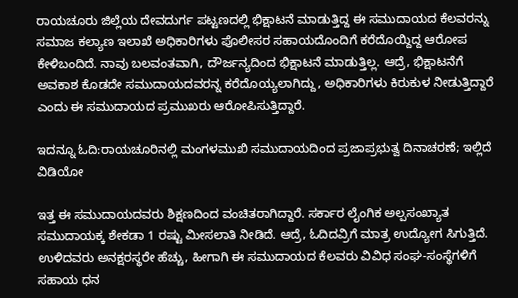ರಾಯಚೂರು ಜಿಲ್ಲೆಯ ದೇವದುರ್ಗ ಪಟ್ಟಣದಲ್ಲಿ ಭಿಕ್ಷಾಟನೆ ಮಾಡುತ್ತಿದ್ದ ಈ ಸಮುದಾಯದ ಕೆಲವರನ್ನು ಸಮಾಜ ಕಲ್ಯಾಣ ಇಲಾಖೆ ಅಧಿಕಾರಿಗಳು ಪೊಲೀಸರ ಸಹಾಯದೊಂದಿಗೆ ಕರೆದೊಯ್ದಿದ್ದ ಆರೋಪ ಕೇಳಿಬಂದಿದೆ. ನಾವು ಬಲವಂತವಾಗಿ, ದೌರ್ಜನ್ಯದಿಂದ ಭಿಕ್ಷಾಟನೆ ಮಾಡುತ್ತಿಲ್ಲ. ಆದ್ರೆ, ಭಿಕ್ಷಾಟನೆಗೆ ಅವಕಾಶ ಕೊಡದೇ ಸಮುದಾಯದವರನ್ನ ಕರೆದೊಯ್ಯಲಾಗಿದ್ದು, ಅಧಿಕಾರಿಗಳು ಕಿರುಕುಳ ನೀಡುತ್ತಿದ್ದಾರೆ ಎಂದು ಈ ಸಮುದಾಯದ ಪ್ರಮುಖರು ಆರೋಪಿಸುತ್ತಿದ್ದಾರೆ.

ಇದನ್ನೂ ಓದಿ:ರಾಯಚೂರಿನಲ್ಲಿ ಮಂಗಳಮುಖಿ ಸಮುದಾಯದಿಂದ ಪ್ರಜಾಪ್ರಭುತ್ವ ದಿನಾಚರಣೆ; ಇಲ್ಲಿದೆ ವಿಡಿಯೋ

ಇತ್ತ ಈ ಸಮುದಾಯದವರು ಶಿಕ್ಷಣದಿಂದ ವಂಚಿತರಾಗಿದ್ದಾರೆ. ಸರ್ಕಾರ ಲೈಂಗಿಕ ಅಲ್ಪಸಂಖ್ಯಾತ ಸಮುದಾಯಕ್ಕ ಶೇಕಡಾ 1 ರಷ್ಟು ಮೀಸಲಾತಿ ನೀಡಿದೆ. ಆದ್ರೆ, ಓದಿದವ್ರಿಗೆ ಮಾತ್ರ ಉದ್ಯೋಗ ಸಿಗುತ್ತಿದೆ. ಉಳಿದವರು ಅನಕ್ಷರಸ್ಥರೇ ಹೆಚ್ಚು, ಹೀಗಾಗಿ ಈ ಸಮುದಾಯದ ಕೆಲವರು ವಿವಿಧ ಸಂಘ-ಸಂಸ್ಥೆಗಳಿಗೆ ಸಹಾಯ ಧನ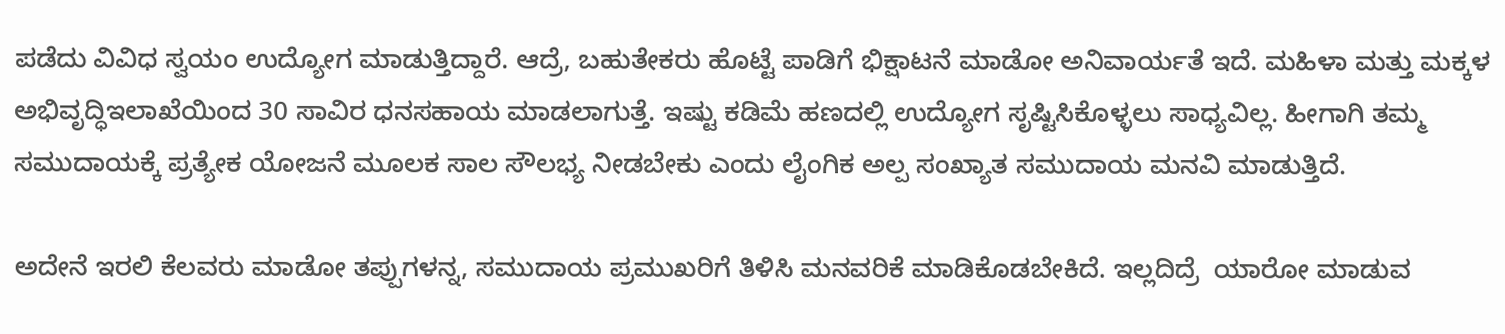ಪಡೆದು ವಿವಿಧ ಸ್ವಯಂ ಉದ್ಯೋಗ ಮಾಡುತ್ತಿದ್ದಾರೆ. ಆದ್ರೆ, ಬಹುತೇಕರು ಹೊಟ್ಟೆ ಪಾಡಿಗೆ ಭಿಕ್ಷಾಟನೆ ಮಾಡೋ ಅನಿವಾರ್ಯತೆ ಇದೆ. ಮಹಿಳಾ ಮತ್ತು ಮಕ್ಕಳ ಅಭಿವೃದ್ಧಿಇಲಾಖೆಯಿಂದ 30 ಸಾವಿರ ಧನಸಹಾಯ ಮಾಡಲಾಗುತ್ತೆ. ಇಷ್ಟು ಕಡಿಮೆ ಹಣದಲ್ಲಿ ಉದ್ಯೋಗ ಸೃಷ್ಟಿಸಿಕೊಳ್ಳಲು ಸಾಧ್ಯವಿಲ್ಲ. ಹೀಗಾಗಿ ತಮ್ಮ ಸಮುದಾಯಕ್ಕೆ ಪ್ರತ್ಯೇಕ ಯೋಜನೆ ಮೂಲಕ ಸಾಲ ಸೌಲಭ್ಯ ನೀಡಬೇಕು ಎಂದು ಲೈಂಗಿಕ ಅಲ್ಪ ಸಂಖ್ಯಾತ ಸಮುದಾಯ ಮನವಿ ಮಾಡುತ್ತಿದೆ.

ಅದೇನೆ ಇರಲಿ ಕೆಲವರು ಮಾಡೋ ತಪ್ಪುಗಳನ್ನ, ಸಮುದಾಯ ಪ್ರಮುಖರಿಗೆ ತಿಳಿಸಿ ಮನವರಿಕೆ ಮಾಡಿಕೊಡಬೇಕಿದೆ. ಇಲ್ಲದಿದ್ರೆ  ಯಾರೋ ಮಾಡುವ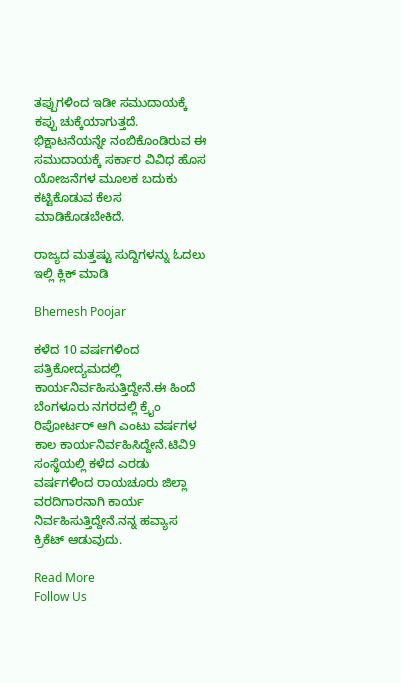ತಪ್ಪುಗಳಿಂದ ಇಡೀ ಸಮುದಾಯಕ್ಕೆ ಕಪ್ಪು ಚುಕ್ಕೆಯಾಗುತ್ತದೆ. ಭಿಕ್ಷಾಟನೆಯನ್ನೇ ನಂಬಿಕೊಂಡಿರುವ ಈ ಸಮುದಾಯಕ್ಕೆ ಸರ್ಕಾರ ವಿವಿಧ ಹೊಸ ಯೋಜನೆಗಳ ಮೂಲಕ ಬದುಕು ಕಟ್ಟಿಕೊಡುವ ಕೆಲಸ ಮಾಡಿಕೊಡಬೇಕಿದೆ.

ರಾಜ್ಯದ ಮತ್ತಷ್ಟು ಸುದ್ದಿಗಳನ್ನು ಓದಲು ಇಲ್ಲಿ ಕ್ಲಿಕ್ ಮಾಡಿ

Bhemesh Poojar

ಕಳೆದ 10 ವರ್ಷಗಳಿಂದ ಪತ್ರಿಕೋದ್ಯಮದಲ್ಲಿ ಕಾರ್ಯನಿರ್ವಹಿಸುತ್ತಿದ್ದೇನೆ.ಈ ಹಿಂದೆ ಬೆಂಗಳೂರು ನಗರದಲ್ಲಿ ಕ್ರೈಂ ರಿಪೋರ್ಟರ್ ಆಗಿ ಎಂಟು ವರ್ಷಗಳ ಕಾಲ ಕಾರ್ಯನಿರ್ವಹಿಸಿದ್ದೇನೆ.ಟಿವಿ9 ಸಂಸ್ಥೆಯಲ್ಲಿ ಕಳೆದ ಎರಡು ವರ್ಷಗಳಿಂದ ರಾಯಚೂರು ಜಿಲ್ಲಾ ವರದಿಗಾರನಾಗಿ ಕಾರ್ಯ ನಿರ್ವಹಿಸುತ್ತಿದ್ದೇನೆ.ನನ್ನ ಹವ್ಯಾಸ ಕ್ರಿಕೆಟ್ ಆಡುವುದು.

Read More
Follow Us